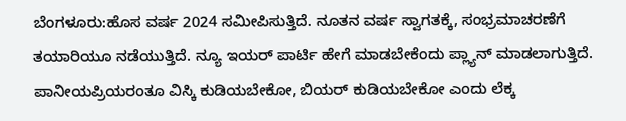ಬೆಂಗಳೂರು:ಹೊಸ ವರ್ಷ 2024 ಸಮೀಪಿಸುತ್ತಿದೆ. ನೂತನ ವರ್ಷ ಸ್ವಾಗತಕ್ಕೆ, ಸಂಭ್ರಮಾಚರಣೆಗೆ ತಯಾರಿಯೂ ನಡೆಯುತ್ತಿದೆ. ನ್ಯೂ ಇಯರ್ ಪಾರ್ಟಿ ಹೇಗೆ ಮಾಡಬೇಕೆಂದು ಪ್ಲ್ಯಾನ್ ಮಾಡಲಾಗುತ್ತಿದೆ. ಪಾನೀಯಪ್ರಿಯರಂತೂ ವಿಸ್ಕಿ ಕುಡಿಯಬೇಕೋ, ಬಿಯರ್ ಕುಡಿಯಬೇಕೋ ಎಂದು ಲೆಕ್ಕ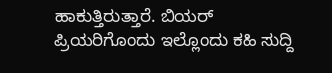ಹಾಕುತ್ತಿರುತ್ತಾರೆ. ಬಿಯರ್ ಪ್ರಿಯರಿಗೊಂದು ಇಲ್ಲೊಂದು ಕಹಿ ಸುದ್ದಿ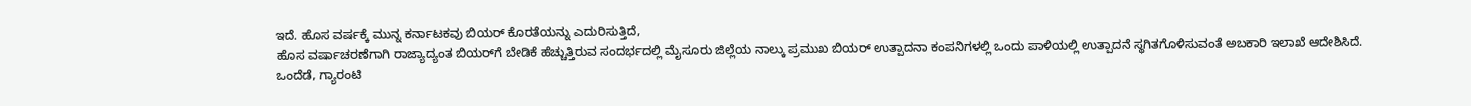ಇದೆ. ಹೊಸ ವರ್ಷಕ್ಕೆ ಮುನ್ನ ಕರ್ನಾಟಕವು ಬಿಯರ್ ಕೊರತೆಯನ್ನು ಎದುರಿಸುತ್ತಿದೆ,
ಹೊಸ ವರ್ಷಾಚರಣೆಗಾಗಿ ರಾಜ್ಯಾದ್ಯಂತ ಬಿಯರ್‌ಗೆ ಬೇಡಿಕೆ ಹೆಚ್ಚುತ್ತಿರುವ ಸಂದರ್ಭದಲ್ಲಿ ಮೈಸೂರು ಜಿಲ್ಲೆಯ ನಾಲ್ಕು ಪ್ರಮುಖ ಬಿಯರ್ ಉತ್ಪಾದನಾ ಕಂಪನಿಗಳಲ್ಲಿ ಒಂದು ಪಾಳಿಯಲ್ಲಿ ಉತ್ಪಾದನೆ ಸ್ಥಗಿತಗೊಳಿಸುವಂತೆ ಅಬಕಾರಿ ಇಲಾಖೆ ಆದೇಶಿಸಿದೆ.
ಒಂದೆಡೆ, ಗ್ಯಾರಂಟಿ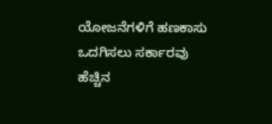ಯೋಜನೆಗಳಿಗೆ ಹಣಕಾಸು ಒದಗಿಸಲು ಸರ್ಕಾರವು ಹೆಚ್ಚಿನ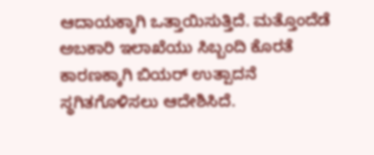ಆದಾಯಕ್ಕಾಗಿ ಒತ್ತಾಯಿಸುತ್ತಿದೆ. ಮತ್ತೊಂದೆಡೆ ಅಬಕಾರಿ ಇಲಾಖೆಯು ಸಿಬ್ಬಂದಿ ಕೊರತೆ ಕಾರಣಕ್ಕಾಗಿ ಬಿಯರ್ ಉತ್ಪಾದನೆ ಸ್ಥಗಿತಗೊಳಿಸಲು ಆದೇಶಿಸಿದೆ.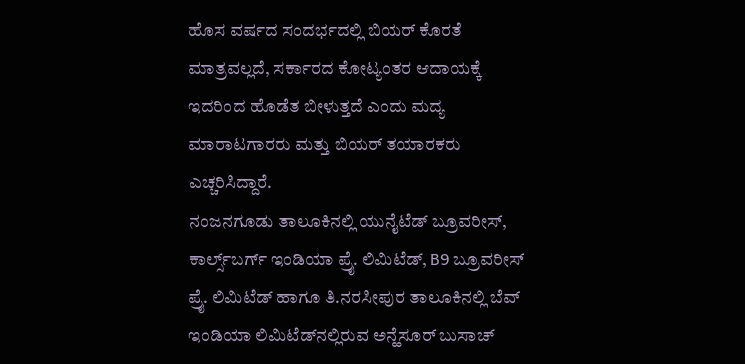ಹೊಸ ವರ್ಷದ ಸಂದರ್ಭದಲ್ಲಿ ಬಿಯರ್ ಕೊರತೆ ಮಾತ್ರವಲ್ಲದೆ, ಸರ್ಕಾರದ ಕೋಟ್ಯಂತರ ಆದಾಯಕ್ಕೆ ಇದರಿಂದ ಹೊಡೆತ ಬೀಳುತ್ತದೆ ಎಂದು ಮದ್ಯ ಮಾರಾಟಗಾರರು ಮತ್ತು ಬಿಯರ್ ತಯಾರಕರು ಎಚ್ಚರಿಸಿದ್ದಾರೆ.
ನಂಜನಗೂಡು ತಾಲೂಕಿನಲ್ಲಿ ಯುನೈಟೆಡ್ ಬ್ರೂವರೀಸ್, ಕಾರ್ಲ್ಸ್‌ಬರ್ಗ್ ಇಂಡಿಯಾ ಪ್ರೈ. ಲಿಮಿಟೆಡ್, B9 ಬ್ರೂವರೀಸ್ ಪ್ರೈ. ಲಿಮಿಟೆಡ್ ಹಾಗೂ ತಿ.ನರಸೀಪುರ ತಾಲೂಕಿನಲ್ಲಿ ಬೆವ್ ಇಂಡಿಯಾ ಲಿಮಿಟೆಡ್‌ನಲ್ಲಿರುವ ಅನ್ಹೆಸೂರ್ ಬುಸಾಚ್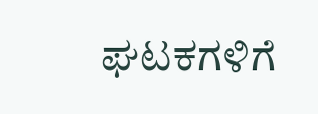ಘಟಕಗಳಿಗೆ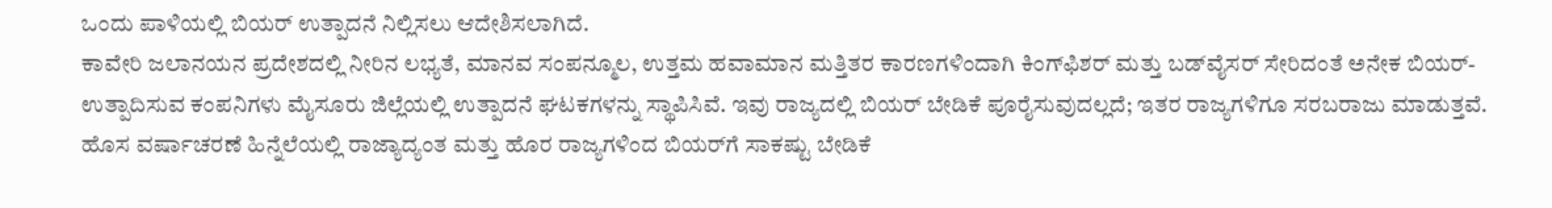ಒಂದು ಪಾಳಿಯಲ್ಲಿ ಬಿಯರ್ ಉತ್ಪಾದನೆ ನಿಲ್ಲಿಸಲು ಆದೇಶಿಸಲಾಗಿದೆ.
ಕಾವೇರಿ ಜಲಾನಯನ ಪ್ರದೇಶದಲ್ಲಿ ನೀರಿನ ಲಭ್ಯತೆ, ಮಾನವ ಸಂಪನ್ಮೂಲ, ಉತ್ತಮ ಹವಾಮಾನ ಮತ್ತಿತರ ಕಾರಣಗಳಿಂದಾಗಿ ಕಿಂಗ್‌ಫಿಶರ್ ಮತ್ತು ಬಡ್‌ವೈಸರ್ ಸೇರಿದಂತೆ ಅನೇಕ ಬಿಯರ್-ಉತ್ಪಾದಿಸುವ ಕಂಪನಿಗಳು ಮೈಸೂರು ಜಿಲ್ಲೆಯಲ್ಲಿ ಉತ್ಪಾದನೆ ಘಟಕಗಳನ್ನು ಸ್ಥಾಪಿಸಿವೆ. ಇವು ರಾಜ್ಯದಲ್ಲಿ ಬಿಯರ್ ಬೇಡಿಕೆ ಪೂರೈಸುವುದಲ್ಲದೆ; ಇತರ ರಾಜ್ಯಗಳಿಗೂ ಸರಬರಾಜು ಮಾಡುತ್ತವೆ.
ಹೊಸ ವರ್ಷಾಚರಣೆ ಹಿನ್ನೆಲೆಯಲ್ಲಿ ರಾಜ್ಯಾದ್ಯಂತ ಮತ್ತು ಹೊರ ರಾಜ್ಯಗಳಿಂದ ಬಿಯರ್‌ಗೆ ಸಾಕಷ್ಟು ಬೇಡಿಕೆ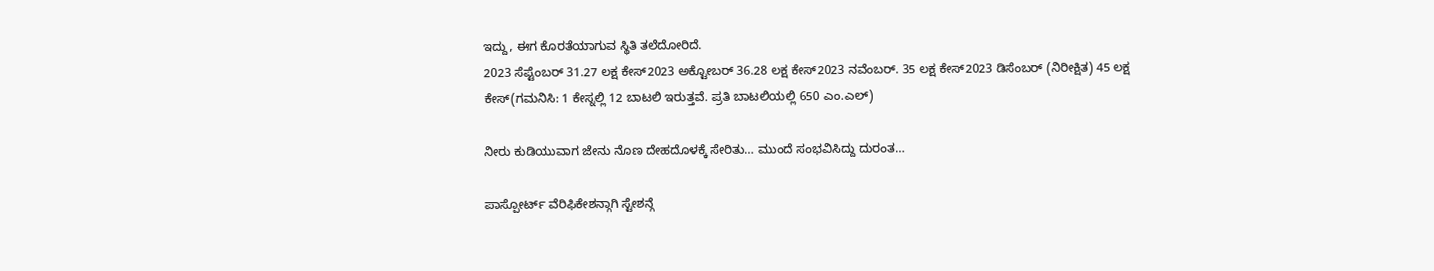ಇದ್ದು, ಈಗ ಕೊರತೆಯಾಗುವ ಸ್ಥಿತಿ ತಲೆದೋರಿದೆ.
2023 ಸೆಪ್ಟೆಂಬರ್ 31.27 ಲಕ್ಷ ಕೇಸ್2023 ಅಕ್ಟೋಬರ್ 36.28 ಲಕ್ಷ ಕೇಸ್2023 ನವೆಂಬರ್. 35 ಲಕ್ಷ ಕೇಸ್2023 ಡಿಸೆಂಬರ್ (ನಿರೀಕ್ಷಿತ) 45 ಲಕ್ಷ ಕೇಸ್(ಗಮನಿಸಿ: 1 ಕೇಸ್ನಲ್ಲಿ 12 ಬಾಟಲಿ ಇರುತ್ತವೆ. ಪ್ರತಿ ಬಾಟಲಿಯಲ್ಲಿ 650 ಎಂ.ಎಲ್)

ನೀರು ಕುಡಿಯುವಾಗ ಜೇನು ನೊಣ ದೇಹದೊಳಕ್ಕೆ ಸೇರಿತು… ಮುಂದೆ ಸಂಭವಿಸಿದ್ದು ದುರಂತ…

ಪಾಸ್ಪೋರ್ಟ್ ವೆರಿಫಿಕೇಶನ್ಗಾಗಿ ಸ್ಟೇಶನ್ಗೆ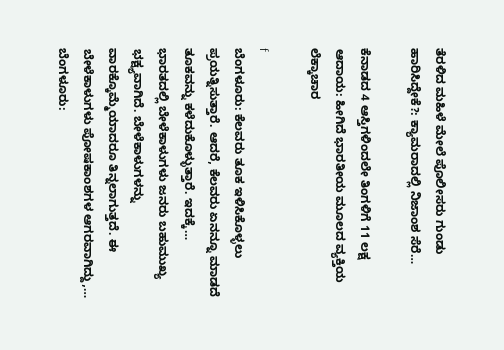ತೆರಳಿದ ಮಹಿಳೆ ಮೇಲೆ ಪೊಲೀಸರು ಗುಂಡು ಹಾರಿಸಿದ್ದೇಕೆ?: ಕ್ಯಾಮರಾದಲ್ಲಿ ನಿಜಾಂಶ ಸೆರೆ…

ಕೆನಾಡದ 4 ಆಸ್ತಿಗಳಿಂದಲೇ ತಿಂಗಳಿಗೆ 11 ಲಕ್ಷ ಆದಾಯ: ಹೀಗಿದೆ ಭಾರತೀಯ ಮೂಲದ ವ್ಯಕ್ತಿಯ ಲೆಕ್ಕಾಚಾರ

f
ಬೆಂಗಳೂರು: ಕೆಲವರು ತೂಕ ಇಳಿಸಿಕೊಳ್ಳಲು ಪ್ರಯತ್ನಿಸುತ್ತಾರೆ. ಆದರೆ, ಕೆಲವರು ಏನನ್ನೂ ಮಾಡದೆ ತೂಕವನ್ನು ಕಳೆದುಕೊಳ್ಳುತ್ತಾರೆ. ಇದಕ್ಕೆ…
ಭಾರತದಲ್ಲಿ ಬೇಳೆಕಾಳುಗಳು ಜನರು ಬಹುಮುಖ್ಯ ಭಕ್ಷ್ಯವಾಗಿದೆ. ಬೇಳೆಕಾಳುಗಳನ್ನು ವಾರಕ್ಕೊಮ್ಮೆಯಾದರೂ ತಿನ್ನಲಾಗುತ್ತದೆ. ಈ ಬೇಳೆಕಾಳುಗಳು ಪೋಷಕಾಂಶಗಳ ಆಗರವಾಗಿದ್ದು,…
ಬೆಂಗಳೂರು: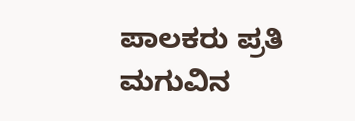ಪಾಲಕರು ಪ್ರತಿ ಮಗುವಿನ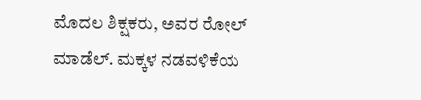ಮೊದಲ ಶಿಕ್ಷಕರು, ಅವರ ರೋಲ್ ಮಾಡೆಲ್. ಮಕ್ಕಳ ನಡವಳಿಕೆಯ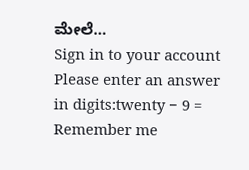ಮೇಲೆ…
Sign in to your account
Please enter an answer in digits:twenty − 9 =
Remember me